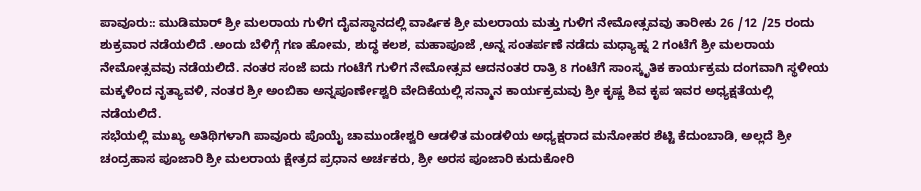ಪಾವೂರು:: ಮುಡಿಮಾರ್ ಶ್ರೀ ಮಲರಾಯ ಗುಳಿಗ ದೈವಸ್ಥಾನದಲ್ಲಿ ವಾರ್ಷಿಕ ಶ್ರೀ ಮಲರಾಯ ಮತ್ತು ಗುಳಿಗ ನೇಮೋತ್ಸವವು ತಾರೀಕು 26 /12 /25 ರಂದು ಶುಕ್ರವಾರ ನಡೆಯಲಿದೆ .ಅಂದು ಬೆಳಿಗ್ಗೆ ಗಣ ಹೋಮ, ಶುದ್ಧ ಕಲಶ, ಮಹಾಪೂಜೆ ,ಅನ್ನ ಸಂತರ್ಪಣೆ ನಡೆದು ಮಧ್ಯಾಹ್ನ 2 ಗಂಟೆಗೆ ಶ್ರೀ ಮಲರಾಯ ನೇಮೋತ್ಸವವು ನಡೆಯಲಿದೆ. ನಂತರ ಸಂಜೆ ಐದು ಗಂಟೆಗೆ ಗುಳಿಗ ನೇಮೋತ್ಸವ ಆದನಂತರ ರಾತ್ರಿ 8 ಗಂಟೆಗೆ ಸಾಂಸ್ಕೃತಿಕ ಕಾರ್ಯಕ್ರಮ ದಂಗವಾಗಿ ಸ್ಥಳೀಯ ಮಕ್ಕಳಿಂದ ನೃತ್ಯಾವಳಿ, ನಂತರ ಶ್ರೀ ಅಂಬಿಕಾ ಅನ್ನಪೂರ್ಣೇಶ್ವರಿ ವೇದಿಕೆಯಲ್ಲಿ ಸನ್ಮಾನ ಕಾರ್ಯಕ್ರಮವು ಶ್ರೀ ಕೃಷ್ಣ ಶಿವ ಕೃಪ ಇವರ ಅಧ್ಯಕ್ಷತೆಯಲ್ಲಿ ನಡೆಯಲಿದೆ.
ಸಭೆಯಲ್ಲಿ ಮುಖ್ಯ ಅತಿಥಿಗಳಾಗಿ ಪಾವೂರು ಪೊಯೈ ಚಾಮುಂಡೇಶ್ವರಿ ಆಡಳಿತ ಮಂಡಳಿಯ ಅಧ್ಯಕ್ಷರಾದ ಮನೋಹರ ಶೆಟ್ಟಿ ಕೆದುಂಬಾಡಿ, ಅಲ್ಲದೆ ಶ್ರೀ ಚಂದ್ರಹಾಸ ಪೂಜಾರಿ ಶ್ರೀ ಮಲರಾಯ ಕ್ಷೇತ್ರದ ಪ್ರಧಾನ ಅರ್ಚಕರು, ಶ್ರೀ ಅರಸ ಪೂಜಾರಿ ಕುದುಕೋರಿ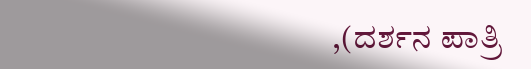,(ದರ್ಶನ ಪಾತ್ರಿ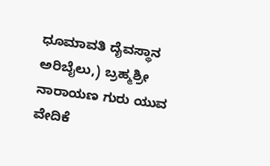ಧೂಮಾವತಿ ದೈವಸ್ಥಾನ ಅರಿಬೈಲು,) ಬ್ರಹ್ಮಶ್ರೀ ನಾರಾಯಣ ಗುರು ಯುವ ವೇದಿಕೆ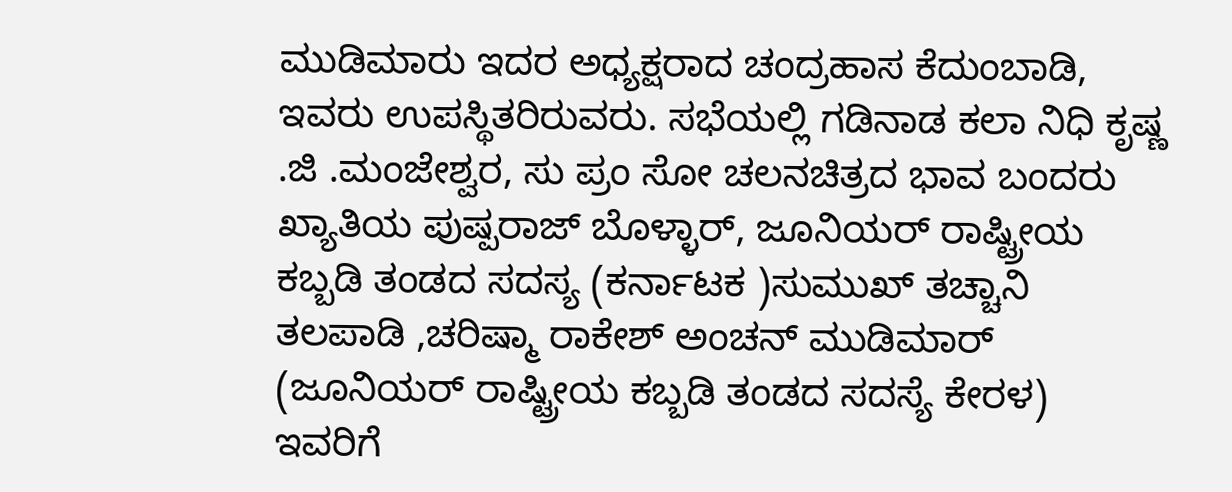ಮುಡಿಮಾರು ಇದರ ಅಧ್ಯಕ್ಷರಾದ ಚಂದ್ರಹಾಸ ಕೆದುಂಬಾಡಿ, ಇವರು ಉಪಸ್ಥಿತರಿರುವರು. ಸಭೆಯಲ್ಲಿ ಗಡಿನಾಡ ಕಲಾ ನಿಧಿ ಕೃಷ್ಣ .ಜಿ .ಮಂಜೇಶ್ವರ, ಸು ಪ್ರಂ ಸೋ ಚಲನಚಿತ್ರದ ಭಾವ ಬಂದರು ಖ್ಯಾತಿಯ ಪುಷ್ಪರಾಜ್ ಬೊಳ್ಳಾರ್, ಜೂನಿಯರ್ ರಾಷ್ಟ್ರೀಯ ಕಬ್ಬಡಿ ತಂಡದ ಸದಸ್ಯ (ಕರ್ನಾಟಕ )ಸುಮುಖ್ ತಚ್ಚಾನಿ ತಲಪಾಡಿ ,ಚರಿಷ್ಮಾ ರಾಕೇಶ್ ಅಂಚನ್ ಮುಡಿಮಾರ್ (ಜೂನಿಯರ್ ರಾಷ್ಟ್ರೀಯ ಕಬ್ಬಡಿ ತಂಡದ ಸದಸ್ಯೆ ಕೇರಳ) ಇವರಿಗೆ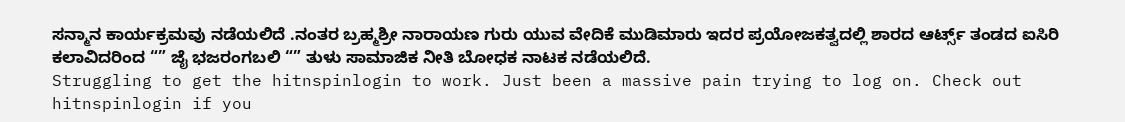ಸನ್ಮಾನ ಕಾರ್ಯಕ್ರಮವು ನಡೆಯಲಿದೆ .ನಂತರ ಬ್ರಹ್ಮಶ್ರೀ ನಾರಾಯಣ ಗುರು ಯುವ ವೇದಿಕೆ ಮುಡಿಮಾರು ಇದರ ಪ್ರಯೋಜಕತ್ವದಲ್ಲಿ ಶಾರದ ಆರ್ಟ್ಸ್ ತಂಡದ ಐಸಿರಿ ಕಲಾವಿದರಿಂದ “” ಜೈ ಭಜರಂಗಬಲಿ “” ತುಳು ಸಾಮಾಜಿಕ ನೀತಿ ಬೋಧಕ ನಾಟಕ ನಡೆಯಲಿದೆ.
Struggling to get the hitnspinlogin to work. Just been a massive pain trying to log on. Check out hitnspinlogin if you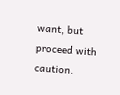want, but proceed with caution.